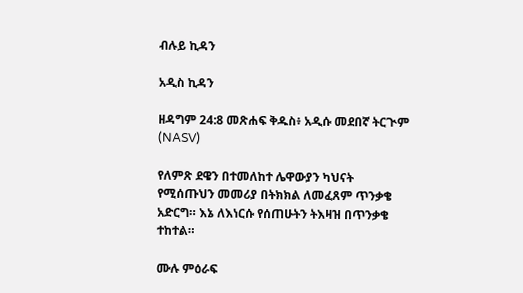ብሉይ ኪዳን

አዲስ ኪዳን

ዘዳግም 24:8 መጽሐፍ ቅዱስ፥ አዲሱ መደበኛ ትርጒም (NASV)

የለምጽ ደዌን በተመለከተ ሌዋውያን ካህናት የሚሰጡህን መመሪያ በትክክል ለመፈጸም ጥንቃቄ አድርግ። እኔ ለእነርሱ የሰጠሁትን ትእዛዝ በጥንቃቄ ተከተል።

ሙሉ ምዕራፍ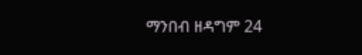ማንበብ ዘዳግም 24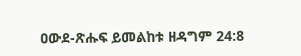ዐውደ-ጽሑፍ ይመልከቱ ዘዳግም 24:8